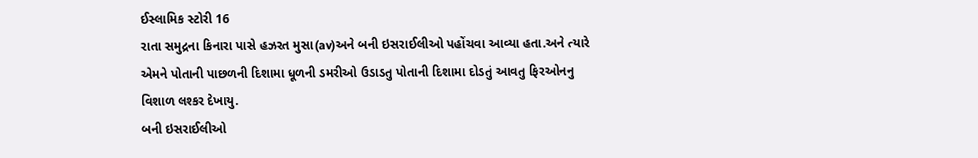ઈસ્લામિક સ્ટોરી 16
રાતા સમુદ્રના કિનારા પાસે હઝરત મુસા(av)અને બની ઇસરાઈલીઓ પહોંચવા આવ્યા હતા.અને ત્યારે એમને પોતાની પાછળની દિશામા ધૂળની ડમરીઓ ઉડાડતુ પોતાની દિશામા દોડતું આવતુ ફિરઓનનુ વિશાળ લશ્કર દેખાયુ.
બની ઇસરાઈલીઓ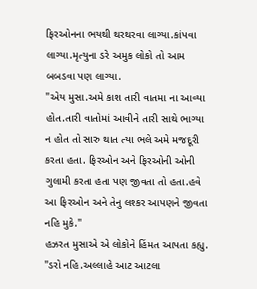ફિરઓનના ભયથી થરથરવા લાગ્યા.કાંપવા લાગ્યા.મૃત્યુના ડરે અમુક લોકો તો આમ બબડવા પણ લાગ્યા.
"એય મુસા.અમે કાશ તારી વાતમા ના આવ્યા હોત.તારી વાતોમાં આવીને તારી સાથે ભાગ્યા ન હોત તો સારુ થાત ત્યા ભલે અમે મજદૂરી કરતા હતા. ફિરઓન અને ફિરઓની ઓની ગુલામી કરતા હતા પણ જીવતા તો હતા.હવે આ ફિરઓન અને તેનુ લશ્કર આપણને જીવતા નહિ મુકે."
હઝરત મુસાએ એ લોકોને હિંમત આપતા કહ્યુ.
"ડરો નહિ.અલ્લાહે આટ આટલા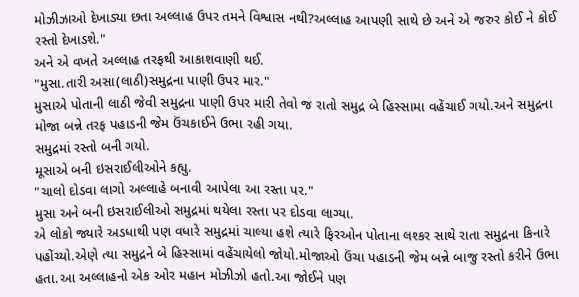મોઝીઝાઓ દેખાડ્યા છતા અલ્લાહ ઉપર તમને વિશ્વાસ નથી?અલ્લાહ આપણી સાથે છે અને એ જરુર કોઈ ને કોઈ રસ્તો દેખાડશે."
અને એ વખતે અલ્લાહ તરફથી આકાશવાણી થઈ.
"મુસા.તારી અસા(લાઠી)સમુદ્રના પાણી ઉપર માર."
મુસાએ પોતાની લાઠી જેવી સમુદ્રના પાણી ઉપર મારી તેવો જ રાતો સમુદ્ર બે હિસ્સામા વહેંચાઈ ગયો.અને સમુદ્રના મોજા બન્ને તરફ પહાડની જેમ ઉંચકાઈને ઉભા રહી ગયા.
સમુદ્રમાં રસ્તો બની ગયો.
મૂસાએ બની ઇસરાઈલીઓને કહ્યુ.
"ચાલો દોડવા લાગો અલ્લાહે બનાવી આપેલા આ રસ્તા પર."
મુસા અને બની ઇસરાઈલીઓ સમુદ્રમાં થયેલા રસ્તા પર દોડવા લાગ્યા.
એ લોકો જ્યારે અડધાથી પણ વધારે સમુદ્રમાં ચાલ્યા હશે ત્યારે ફિરઓન પોતાના લશ્કર સાથે રાતા સમુદ્રના કિનારે પહોંચ્યો.એણે ત્યા સમુદ્રને બે હિસ્સામાં વહેંચાયેલો જોયો.મોજાઓ ઉંચા પહાડની જેમ બન્ને બાજુ રસ્તો કરીને ઉભા હતા.આ અલ્લાહનો એક ઓર મહાન મોઝીઝો હતો.આ જોઈને પણ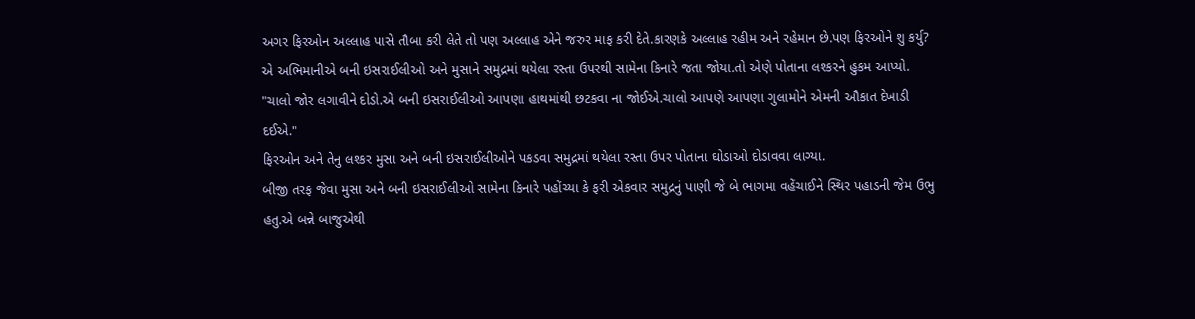અગર ફિરઓન અલ્લાહ પાસે તૌબા કરી લેતે તો પણ અલ્લાહ એને જરુર માફ કરી દેતે.કારણકે અલ્લાહ રહીમ અને રહેમાન છે.પણ ફિરઓને શુ કર્યુ?
એ અભિમાનીએ બની ઇસરાઈલીઓ અને મુસાને સમુદ્રમાં થયેલા રસ્તા ઉપરથી સામેના કિનારે જતા જોયા.તો એણે પોતાના લશ્કરને હુકમ આપ્યો.
"ચાલો જોર લગાવીને દોડો.એ બની ઇસરાઈલીઓ આપણા હાથમાંથી છટકવા ના જોઈએ.ચાલો આપણે આપણા ગુલામોને એમની ઔકાત દેખાડી દઈએ."
ફિરઓન અને તેનુ લશ્કર મુસા અને બની ઇસરાઈલીઓને પકડવા સમુદ્રમાં થયેલા રસ્તા ઉપર પોતાના ઘોડાઓ દોડાવવા લાગ્યા.
બીજી તરફ જેવા મુસા અને બની ઇસરાઈલીઓ સામેના કિનારે પહોંચ્યા કે ફરી એકવાર સમુદ્રનું પાણી જે બે ભાગમા વહેંચાઈને સ્થિર પહાડની જેમ ઉભુ હતુ.એ બન્ને બાજુએથી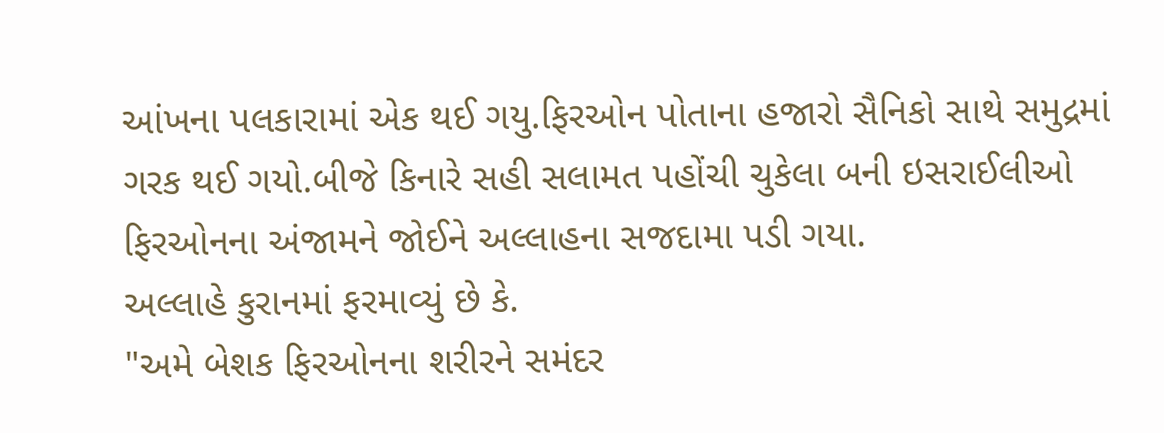આંખના પલકારામાં એક થઈ ગયુ.ફિરઓન પોતાના હજારો સૈનિકો સાથે સમુદ્રમાં ગરક થઈ ગયો.બીજે કિનારે સહી સલામત પહોંચી ચુકેલા બની ઇસરાઈલીઓ ફિરઓનના અંજામને જોઈને અલ્લાહના સજદામા પડી ગયા.
અલ્લાહે કુરાનમાં ફરમાવ્યું છે કે.
"અમે બેશક ફિરઓનના શરીરને સમંદર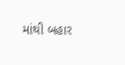માંથી બહાર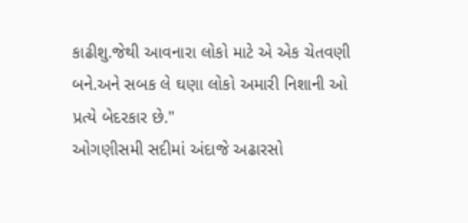કાઢીશુ.જેથી આવનારા લોકો માટે એ એક ચેતવણી બને.અને સબક લે ઘણા લોકો અમારી નિશાની ઓ પ્રત્યે બેદરકાર છે."
ઓગણીસમી સદીમાં અંદાજે અઢારસો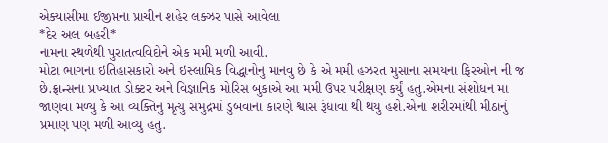એક્યાસીમા ઈજીપ્તના પ્રાચીન શહેર લક્ઝર પાસે આવેલા
*દેર અલ બહરી*
નામના સ્થળેથી પુરાતત્વવિદોને એક મમી મળી આવી.
મોટા ભાગના ઇતિહાસકારો અને ઇસ્લામિક વિદ્ધાનોનુ માનવુ છે કે એ મમી હઝરત મુસાના સમયના ફિરઓન ની જ છે.ફ્રાન્સના પ્રખ્યાત ડોક્ટર અને વિજ્ઞાનિક મોરિસ બુકાએ આ મમી ઉપર પરીક્ષણ કર્યું હતુ.એમના સંશોધન મા જાણવા મળ્યુ કે આ વ્યક્તિનુ મૃત્યુ સમુદ્રમાં ડુબવાના કારણે શ્વાસ રૂંધાવા થી થયુ હશે.એના શરીરમાંથી મીઠાનું પ્રમાણ પણ મળી આવ્યુ હતુ.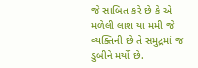જે સાબિત કરે છે કે એ મળેલી લાશ યા મમી જે વ્યક્તિની છે તે સમુદ્રમાં જ ડુબીને મર્યો છે.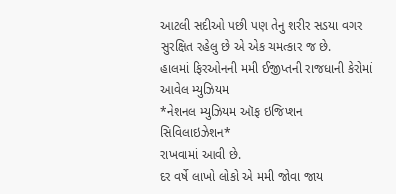આટલી સદીઓ પછી પણ તેનુ શરીર સડયા વગર સુરક્ષિત રહેલુ છે એ એક ચમત્કાર જ છે.
હાલમાં ફિરઓનની મમી ઈજીપ્તની રાજધાની કેરોમાં આવેલ મ્યુઝિયમ
*નેશનલ મ્યુઝિયમ ઑફ ઇજિપ્શન સિવિલાઇઝેશન*
રાખવામાં આવી છે.
દર વર્ષે લાખો લોકો એ મમી જોવા જાય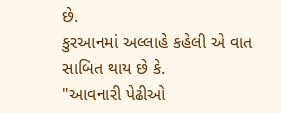છે.
કુરઆનમાં અલ્લાહે કહેલી એ વાત સાબિત થાય છે કે.
"આવનારી પેઢીઓ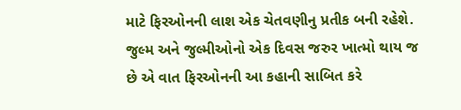માટે ફિરઓનની લાશ એક ચેતવણીનુ પ્રતીક બની રહેશે.
જુલ્મ અને જુલ્મીઓનો એક દિવસ જરુર ખાત્મો થાય જ છે એ વાત ફિરઓનની આ કહાની સાબિત કરે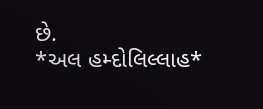છે.
*અલ હમ્દોલિલ્લાહ*